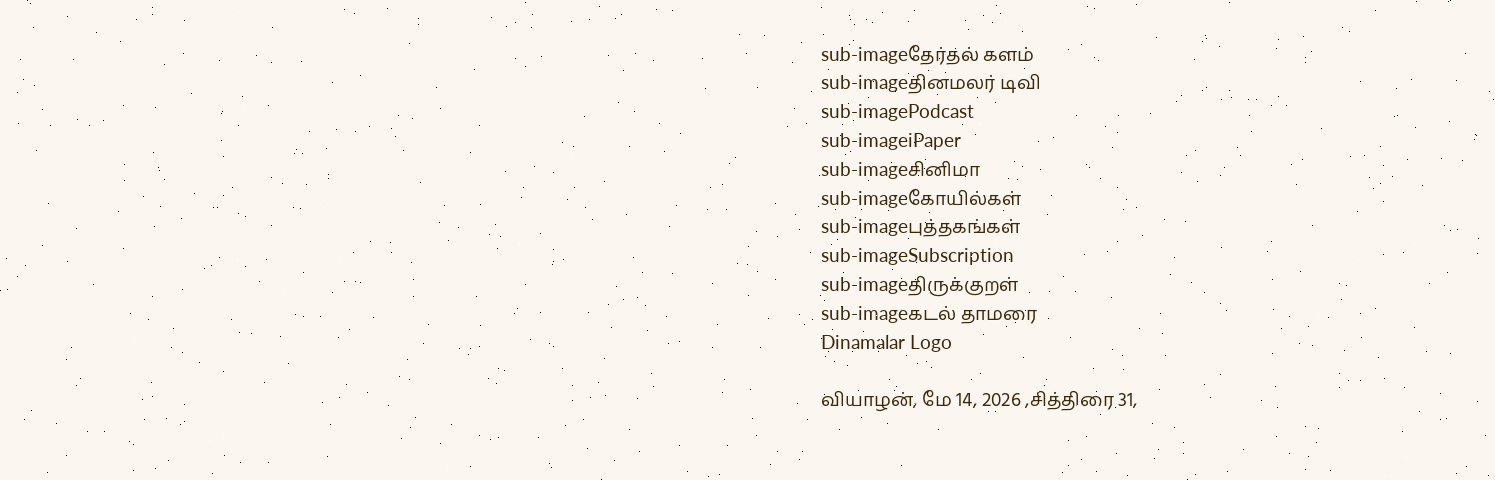sub-imageதேர்தல் களம்
sub-imageதினமலர் டிவி
sub-imagePodcast
sub-imageiPaper
sub-imageசினிமா
sub-imageகோயில்கள்
sub-imageபுத்தகங்கள்
sub-imageSubscription
sub-imageதிருக்குறள்
sub-imageகடல் தாமரை
Dinamalar Logo

வியாழன், மே 14, 2026 ,சித்திரை 31,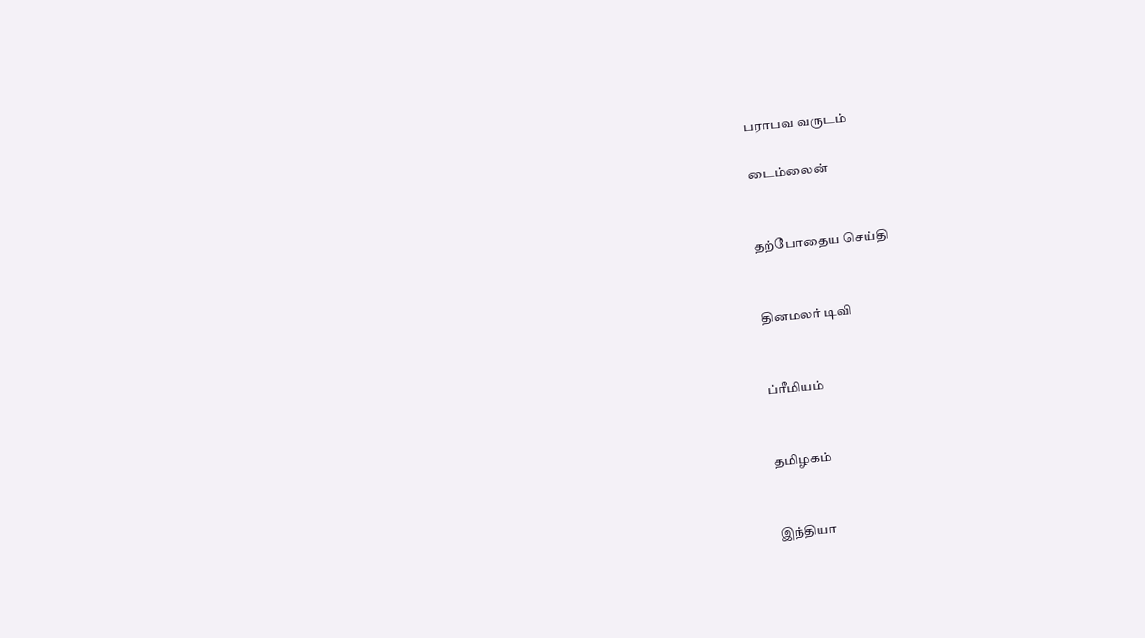பராபவ வருடம்

டைம்லைன்


தற்போதைய செய்தி


தினமலர் டிவி


ப்ரீமியம்


தமிழகம்


இந்தியா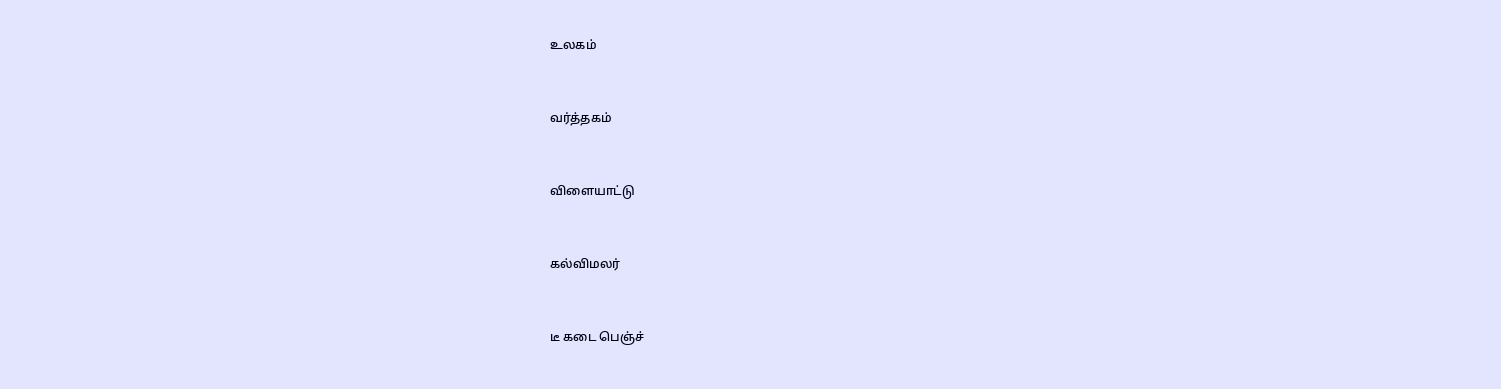உலகம்


வர்த்தகம்


விளையாட்டு


கல்விமலர்


டீ கடை பெஞ்ச்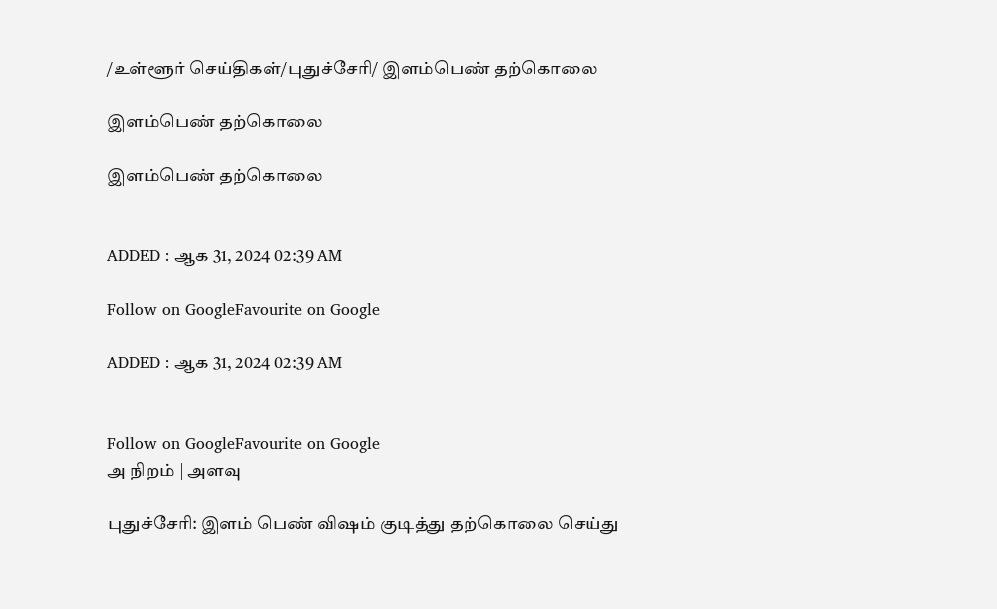/உள்ளூர் செய்திகள்/புதுச்சேரி/ இளம்பெண் தற்கொலை

இளம்பெண் தற்கொலை

இளம்பெண் தற்கொலை


ADDED : ஆக 31, 2024 02:39 AM

Follow on GoogleFavourite on Google

ADDED : ஆக 31, 2024 02:39 AM


Follow on GoogleFavourite on Google
அ நிறம் | அளவு

புதுச்சேரி: இளம் பெண் விஷம் குடித்து தற்கொலை செய்து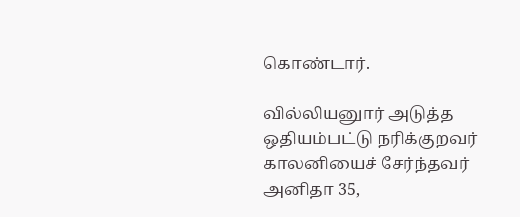கொண்டார்.

வில்லியனுார் அடுத்த ஒதியம்பட்டு நரிக்குறவர் காலனியைச் சேர்ந்தவர் அனிதா 35,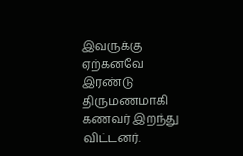இவருக்கு ஏற்கனவே இரண்டு திருமணமாகி கணவர் இறந்து விட்டனர்.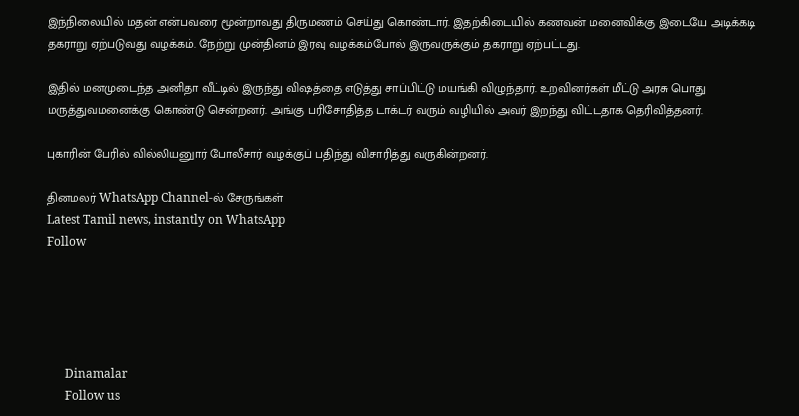இந்நிலையில் மதன் என்பவரை மூன்றாவது திருமணம் செய்து கொண்டார். இதற்கிடையில் கணவன் மனைவிக்கு இடையே அடிக்கடி தகராறு ஏற்படுவது வழக்கம். நேற்று முன்தினம் இரவு வழக்கம்போல் இருவருக்கும் தகராறு ஏற்பட்டது.

இதில் மனமுடைந்த அனிதா வீட்டில் இருந்து விஷத்தை எடுத்து சாப்பிட்டு மயங்கி விழுந்தார். உறவினர்கள் மீட்டு அரசு பொது மருத்துவமனைக்கு கொண்டு சென்றனர். அங்கு பரிசோதித்த டாக்டர் வரும் வழியில் அவர் இறந்து விட்டதாக தெரிவித்தனர்.

புகாரின் பேரில் வில்லியனுார் போலீசார் வழக்குப் பதிந்து விசாரித்து வருகின்றனர்.

தினமலர் WhatsApp Channel-ல் சேருங்கள்
Latest Tamil news, instantly on WhatsApp
Follow





      Dinamalar
      Follow us